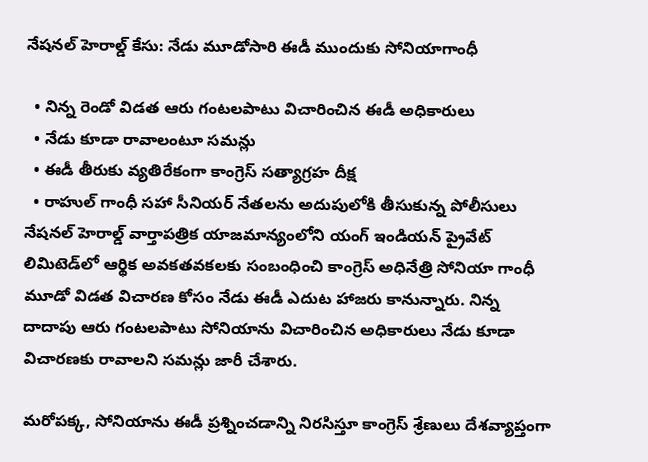నేషనల్ హెరాల్డ్ కేసు: నేడు మూడోసారి ఈడీ ముందుకు సోనియాగాంధీ

  • నిన్న రెండో విడత ఆరు గంటలపాటు విచారించిన ఈడీ అధికారులు
  • నేడు కూడా రావాలంటూ సమన్లు
  • ఈడీ తీరుకు వ్యతిరేకంగా కాంగ్రెస్ సత్యాగ్రహ దీక్ష
  • రాహుల్ గాంధీ సహా సీనియర్ నేతలను అదుపులోకి తీసుకున్న పోలీసులు
నేషనల్ హెరాల్డ్ వార్తాపత్రిక యాజమాన్యంలోని యంగ్ ఇండియన్ ప్రైవేట్ లిమిటెడ్‌లో ఆర్థిక అవకతవకలకు సంబంధించి కాంగ్రెస్ అధినేత్రి సోనియా గాంధీ మూడో విడత విచారణ కోసం నేడు ఈడీ ఎదుట హాజరు కానున్నారు. నిన్న దాదాపు ఆరు గంటలపాటు సోనియాను విచారించిన అధికారులు నేడు కూడా విచారణకు రావాలని సమన్లు జారీ చేశారు.

మరోపక్క, సోనియాను ఈడీ ప్రశ్నించడాన్ని నిరసిస్తూ కాంగ్రెస్ శ్రేణులు దేశవ్యాప్తంగా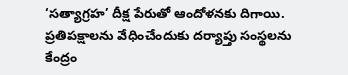‘సత్యాగ్రహ’ దీక్ష పేరుతో ఆందోళనకు దిగాయి. ప్రతిపక్షాలను వేధించేందుకు దర్యాప్తు సంస్థలను కేంద్రం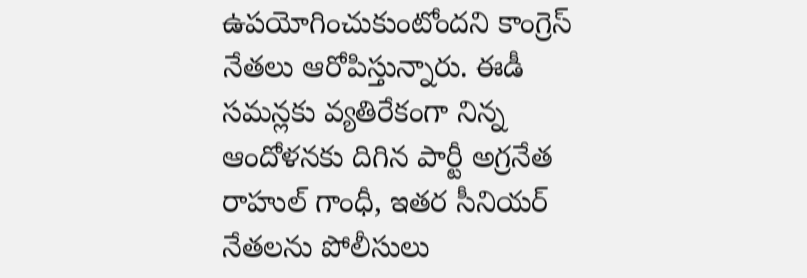ఉపయోగించుకుంటోందని కాంగ్రెస్ నేతలు ఆరోపిస్తున్నారు. ఈడీ సమన్లకు వ్యతిరేకంగా నిన్న ఆందోళనకు దిగిన పార్టీ అగ్రనేత రాహుల్ గాంధీ, ఇతర సీనియర్ నేతలను పోలీసులు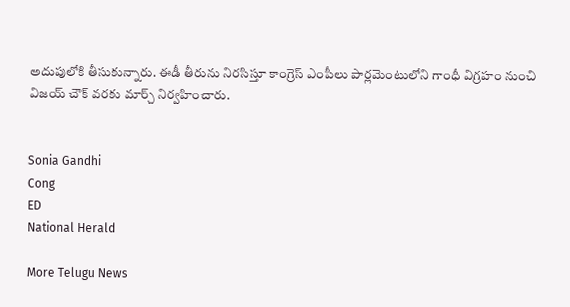అదుపులోకి తీసుకున్నారు. ఈడీ తీరును నిరసిస్తూ కాంగ్రెస్ ఎంపీలు పార్లమెంటులోని గాంధీ విగ్రహం నుంచి విజయ్ చౌక్ వరకు మార్చ్ నిర్వహించారు.


Sonia Gandhi
Cong
ED
National Herald

More Telugu News